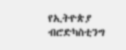የኢትዮጵያ ብሮድካስቲንግ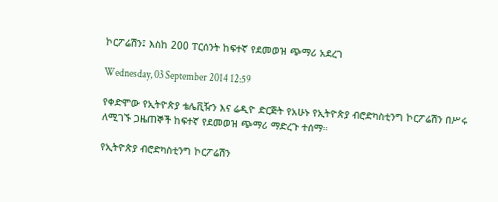ኮርፖሬሽን፤ እስከ 200 ፐርሰንት ከፍተኛ የደመወዝ ጭማሪ አደረገ

Wednesday, 03 September 2014 12:59

የቀድሞው የኢትዮጵያ ቴሌቪዥን እና ሬዲዮ ድርጅት የአሁኑ የኢትዮጵያ ብሮድካስቲንግ ኮርፖሬሽን በሥሩ ለሚገኙ ጋዜጠኞች ከፍተኛ የደመወዝ ጭማሪ ማድረጉ ተሰማ።

የኢትዮጵያ ብሮድካስቲንግ ኮርፖሬሽን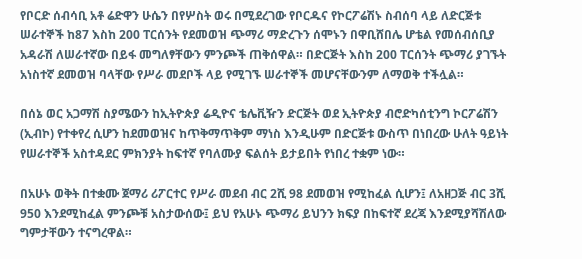የቦርድ ሰብሳቢ አቶ ሬድዋን ሁሴን በየሦስት ወሩ በሚደረገው የቦርዱና የኮርፖሬሽኑ ስብሰባ ላይ ለድርጅቱ ሠራተኞች ከ87 እስከ 200 ፐርሰንት የደመወዝ ጭማሪ ማድረጉን ሰሞኑን በዋቢሸበሌ ሆቴል የመሰብሰቢያ አዳራሽ ለሠራተኛው በይፋ መግለፃቸውን ምንጮች ጠቅሰዋል። በድርጅት እስከ 200 ፐርሰንት ጭማሪ ያገኙት አነስተኛ ደመወዝ ባላቸው የሥራ መደቦች ላይ የሚገኙ ሠራተኞች መሆናቸውንም ለማወቅ ተችሏል።

በሰኔ ወር አጋማሽ ስያሜውን ከኢትዮጵያ ሬዲዮና ቴሌቪዥን ድርጅት ወደ ኢትዮጵያ ብሮድካሰቲንግ ኮርፖሬሽን (ኢብኮ) የተቀየረ ሲሆን ከደመወዝና ከጥቅማጥቅም ማነስ እንዲሁም በድርጅቱ ውስጥ በነበረው ሁለት ዓይነት የሠራተኞች አስተዳደር ምክንያት ከፍተኛ የባለሙያ ፍልሰት ይታይበት የነበረ ተቋም ነው።

በአሁኑ ወቅት በተቋሙ ጀማሪ ሪፖርተር የሥራ መደብ ብር 2ሺ 98 ደመወዝ የሚከፈል ሲሆን፤ ለአዘጋጅ ብር 3ሺ 950 እንደሚከፈል ምንጮቹ አስታውሰው፤ ይህ የአሁኑ ጭማሪ ይህንን ክፍያ በከፍተኛ ደረጃ እንደሚያሻሽለው ግምታቸውን ተናግረዋል።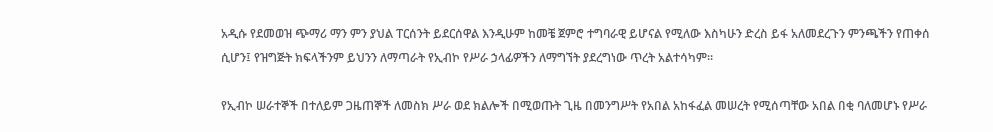አዲሱ የደመወዝ ጭማሪ ማን ምን ያህል ፐርሰንት ይደርሰዋል እንዲሁም ከመቼ ጀምሮ ተግባራዊ ይሆናል የሚለው እስካሁን ድረስ ይፋ አለመደረጉን ምንጫችን የጠቀሰ ሲሆን፤ የዝግጅት ክፍላችንም ይህንን ለማጣራት የኢብኮ የሥራ ኃላፊዎችን ለማግኘት ያደረግነው ጥረት አልተሳካም።

የኢብኮ ሠራተኞች በተለይም ጋዜጠኞች ለመስክ ሥራ ወደ ክልሎች በሚወጡት ጊዜ በመንግሥት የአበል አከፋፈል መሠረት የሚሰጣቸው አበል በቂ ባለመሆኑ የሥራ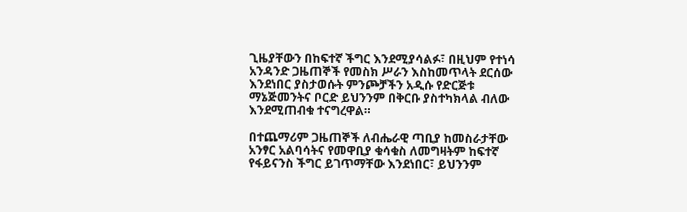ጊዜያቸውን በከፍተኛ ችግር እንደሚያሳልፉ፣ በዚህም የተነሳ አንዳንድ ጋዜጠኞች የመስክ ሥራን እስከመጥላት ደርሰው እንደነበር ያስታወሱት ምንጮቻችን አዲሱ የድርጅቱ ማኔጅመንትና ቦርድ ይህንንም በቅርቡ ያስተካክላል ብለው እንደሚጠብቁ ተናግረዋል።

በተጨማሪም ጋዜጠኞች ለብሔራዊ ጣቢያ ከመስራታቸው አንፃር አልባሳትና የመዋቢያ ቁሳቁስ ለመግዛትም ከፍተኛ የፋይናንስ ችግር ይገጥማቸው እንደነበር፣ ይህንንም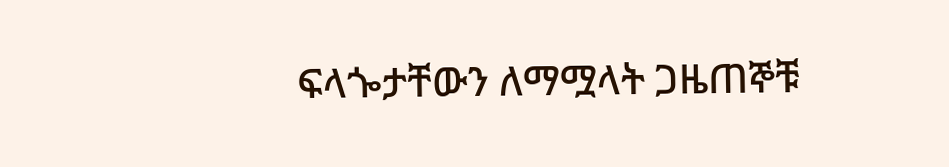ፍላጐታቸውን ለማሟላት ጋዜጠኞቹ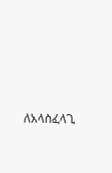ለአላስፈላጊ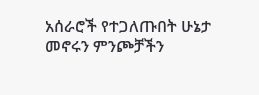አሰራሮች የተጋለጡበት ሁኔታ መኖሩን ምንጮቻችን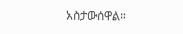አስታውሰዋል።